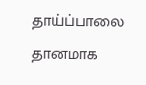தாய்ப்பாலை தானமாக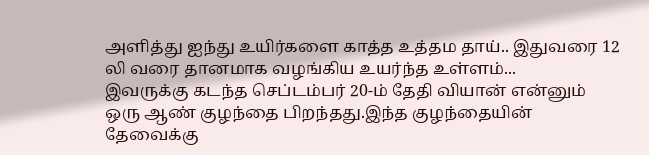அளித்து ஐந்து உயிர்களை காத்த உத்தம தாய்.. இதுவரை 12 லி வரை தானமாக வழங்கிய உயர்ந்த உள்ளம்...
இவருக்கு கடந்த செப்டம்பர் 20-ம் தேதி வியான் என்னும் ஒரு ஆண் குழந்தை பிறந்தது.இந்த குழந்தையின் தேவைக்கு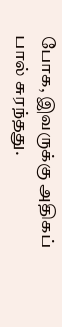போக, இவருக்கு அதிகப் பால் சுரந்தது.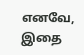எனவே, இதை